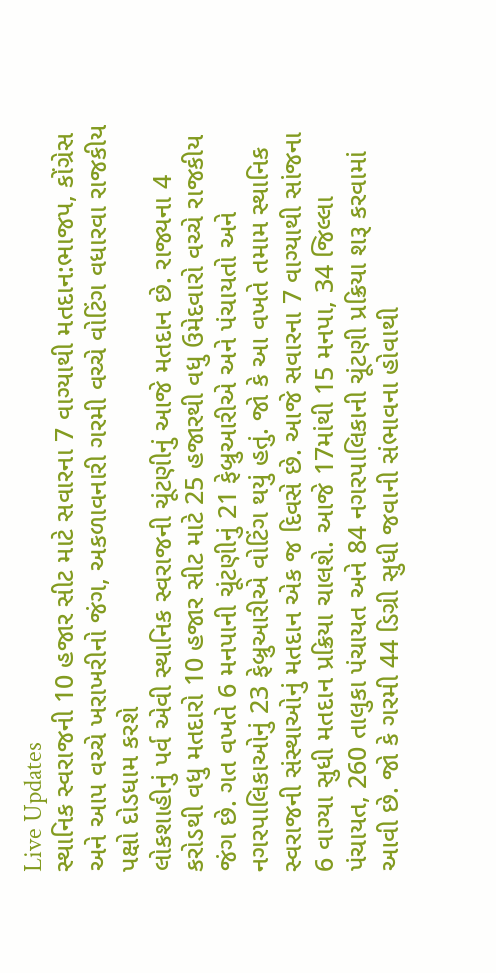Live Updates
સ્થાનિક સ્વરાજની 10 હજાર સીટ માટે સવારના 7 વાગ્યાથી મતદાન:ભાજપ, કોંગ્રેસ અને આપ વચ્ચે ખરાખરીનો જંગ, અકળાવનારી ગરમી વચ્ચે વોટિંગ વધારવા રાજકીય પક્ષો દોડધામ કરશે
લોકશાહીનું પર્વ એવી સ્થાનિક સ્વરાજની ચૂંટણીનું આજે મતદાન છે. રાજ્યના 4 કરોડથી વધુ મતદારો 10 હજાર સીટ માટે 25 હજારથી વધુ ઉમેદવારો વચ્ચે રાજકીય જંગ છે. ગત વખતે 6 મનપાની ચૂંટણીનું 21 ફેબ્રુઆરીએ અને પંચાયતો અને નગરપાલિકાઓનું 23 ફેબ્રુઆરીએ વોટિંગ થયું હતું. જો કે આ વખતે તમામ સ્થાનિક સ્વરાજની સંસ્થાઓનું મતદાન એક જ દિવસે છે. આજે સવારના 7 વાગ્યાથી સાંજના 6 વાગ્યા સુધી મતદાન પ્રક્રિયા ચાલશે. આજે 17માંથી 15 મનપા, 34 જિલ્લા પંચાયત, 260 તાલુકા પંચાયત અને 84 નગરપાલિકાની ચૂંટણી પ્રક્રિયા શરૂ કરવામાં આવી છે. જો કે ગરમી 44 ડિગ્રી સુધી જવાની સંભાવના હોવાથી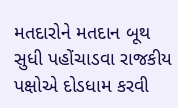મતદારોને મતદાન બૂથ સુધી પહોંચાડવા રાજકીય પક્ષોએ દોડધામ કરવી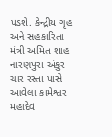પડશે. કેન્દ્રીય ગૃહ અને સહકારિતા મંત્રી અમિત શાહ નારણપુરા અંકુર ચાર રસ્તા પાસે આવેલા કામેશ્વર મહાદેવ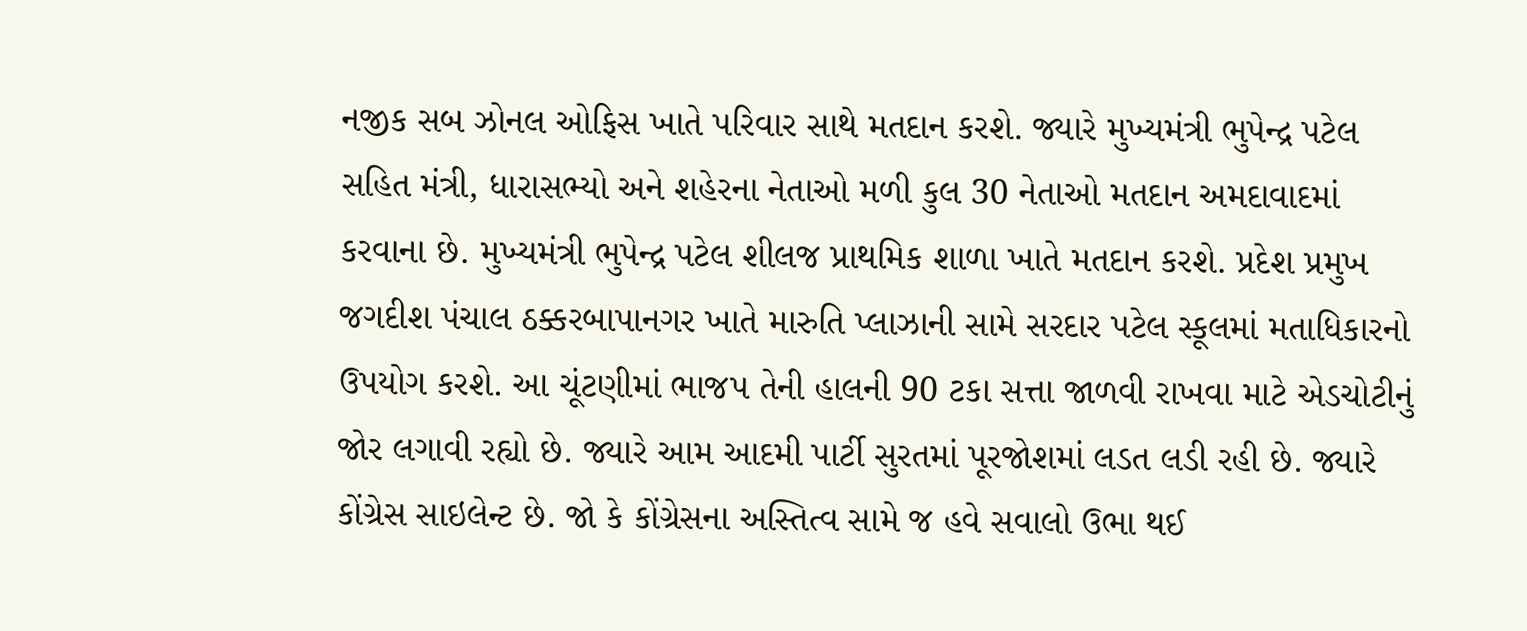નજીક સબ ઝોનલ ઓફિસ ખાતે પરિવાર સાથે મતદાન કરશે. જ્યારે મુખ્યમંત્રી ભુપેન્દ્ર પટેલ સહિત મંત્રી, ધારાસભ્યો અને શહેરના નેતાઓ મળી કુલ 30 નેતાઓ મતદાન અમદાવાદમાં કરવાના છે. મુખ્યમંત્રી ભુપેન્દ્ર પટેલ શીલજ પ્રાથમિક શાળા ખાતે મતદાન કરશે. પ્રદેશ પ્રમુખ જગદીશ પંચાલ ઠક્કરબાપાનગર ખાતે મારુતિ પ્લાઝાની સામે સરદાર પટેલ સ્કૂલમાં મતાધિકારનો ઉપયોગ કરશે. આ ચૂંટણીમાં ભાજપ તેની હાલની 90 ટકા સત્તા જાળવી રાખવા માટે એડચોટીનું જોર લગાવી રહ્યો છે. જ્યારે આમ આદમી પાર્ટી સુરતમાં પૂરજોશમાં લડત લડી રહી છે. જ્યારે કોંગ્રેસ સાઇલેન્ટ છે. જો કે કોંગ્રેસના અસ્તિત્વ સામે જ હવે સવાલો ઉભા થઈ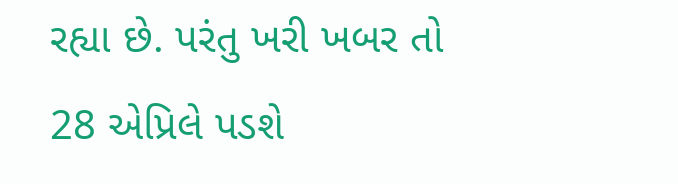રહ્યા છે. પરંતુ ખરી ખબર તો 28 એપ્રિલે પડશે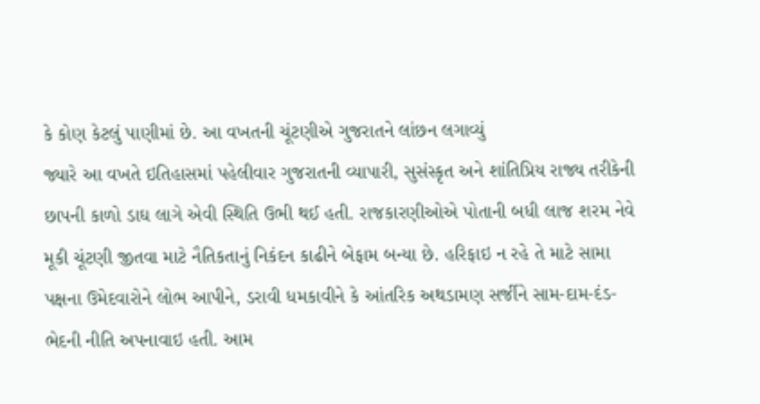કે કોણ કેટલું પાણીમાં છે. આ વખતની ચૂંટણીએ ગુજરાતને લાંછન લગાવ્યું
જ્યારે આ વખતે ઇતિહાસમાં પહેલીવાર ગુજરાતની વ્યાપારી, સુસંસ્કૃત અને શાંતિપ્રિય રાજ્ય તરીકેની છાપની કાળો ડાઘ લાગે એવી સ્થિતિ ઉભી થઈ હતી. રાજકારણીઓએ પોતાની બધી લાજ શરમ નેવે મૂકી ચૂંટણી જીતવા માટે નૈતિકતાનું નિકંદન કાઢીને બેફામ બન્યા છે. હરિફાઇ ન રહે તે માટે સામા પક્ષના ઉમેદવારોને લોભ આપીને, ડરાવી ધમકાવીને કે આંતરિક અથડામણ સર્જીને સામ-દામ-દંડ-ભેદની નીતિ અપનાવાઇ હતી. આમ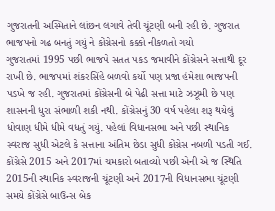ગુજરાતની અસ્મિતાને લાંછન લગાવે તેવી ચૂંટણી બની રહી છે. ગુજરાત ભાજપનો ગઢ બનતું ગયું ને કોંગ્રેસનો કક્કો નીકળતો ગયો
ગુજરાતમાં 1995 પછી ભાજપે સતત પકડ જમાવીને કોંગ્રેસને સત્તાથી દૂર રાખી છે. ભાજપમાં શંકરસિંહે બળવો કર્યો પણ પ્રજા હંમેશા ભાજપની પડખે જ રહી. ગુજરાતમાં કોંગ્રેસની બે પેઢી સત્તા માટે ઝઝૂમી છે પણ શાસનની ધુરા સંભાળી શકી નથી. કોંગ્રેસનું 30 વર્ષ પહેલા શરૂ થયેલું ધોવાણ ધીમે ધીમે વધતું ગયું. પહેલાં વિધાનસભા અને પછી સ્થાનિક સ્વરાજ સુધી એટલે કે સત્તાના અંતિમ છેડા સુધી કોંગ્રેસ નબળી પડતી ગઈ. કોંગ્રેસે 2015 અને 2017માં ચમકારો બતાવ્યો પછી એની એ જ સ્થિતિ
2015ની સ્થાનિક સ્વરાજની ચૂંટણી અને 2017ની વિધાનસભા ચૂંટણી સમયે કોંગ્રેસે બાઉન્સ બેક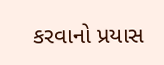કરવાનો પ્રયાસ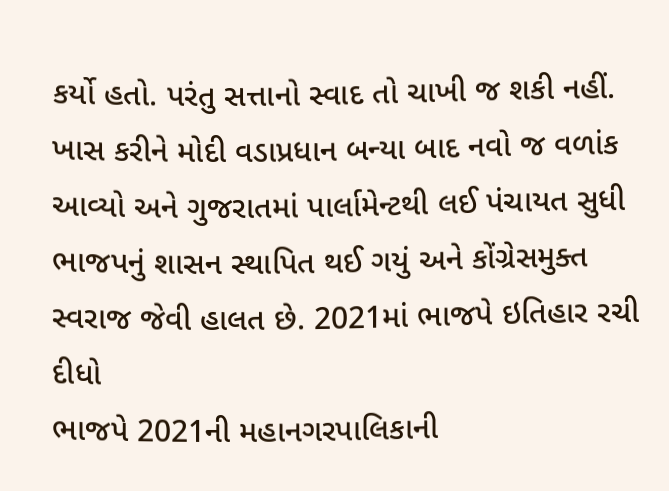કર્યો હતો. પરંતુ સત્તાનો સ્વાદ તો ચાખી જ શકી નહીં. ખાસ કરીને મોદી વડાપ્રધાન બન્યા બાદ નવો જ વળાંક આવ્યો અને ગુજરાતમાં પાર્લામેન્ટથી લઈ પંચાયત સુધી ભાજપનું શાસન સ્થાપિત થઈ ગયું અને કોંગ્રેસમુક્ત સ્વરાજ જેવી હાલત છે. 2021માં ભાજપે ઇતિહાર રચી દીધો
ભાજપે 2021ની મહાનગરપાલિકાની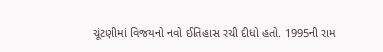ચૂંટણીમાં વિજયનો નવો ઈતિહાસ રચી દીધો હતો. 1995ની રામ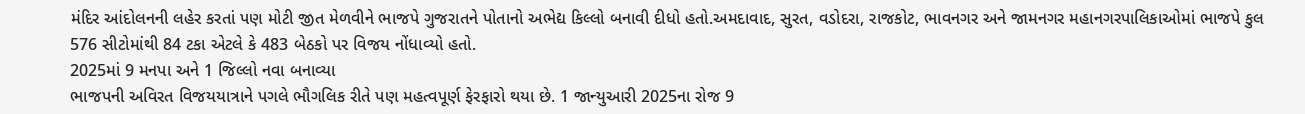મંદિર આંદોલનની લહેર કરતાં પણ મોટી જીત મેળવીને ભાજપે ગુજરાતને પોતાનો અભેદ્ય કિલ્લો બનાવી દીધો હતો.અમદાવાદ, સુરત, વડોદરા, રાજકોટ, ભાવનગર અને જામનગર મહાનગરપાલિકાઓમાં ભાજપે કુલ 576 સીટોમાંથી 84 ટકા એટલે કે 483 બેઠકો પર વિજય નોંધાવ્યો હતો.
2025માં 9 મનપા અને 1 જિલ્લો નવા બનાવ્યા
ભાજપની અવિરત વિજયયાત્રાને પગલે ભૌગલિક રીતે પણ મહત્વપૂર્ણ ફેરફારો થયા છે. 1 જાન્યુઆરી 2025ના રોજ 9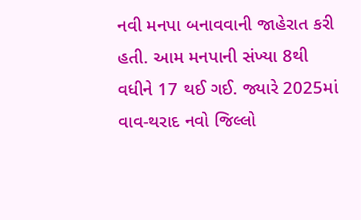નવી મનપા બનાવવાની જાહેરાત કરી હતી. આમ મનપાની સંખ્યા 8થી વધીને 17 થઈ ગઈ. જ્યારે 2025માં વાવ-થરાદ નવો જિલ્લો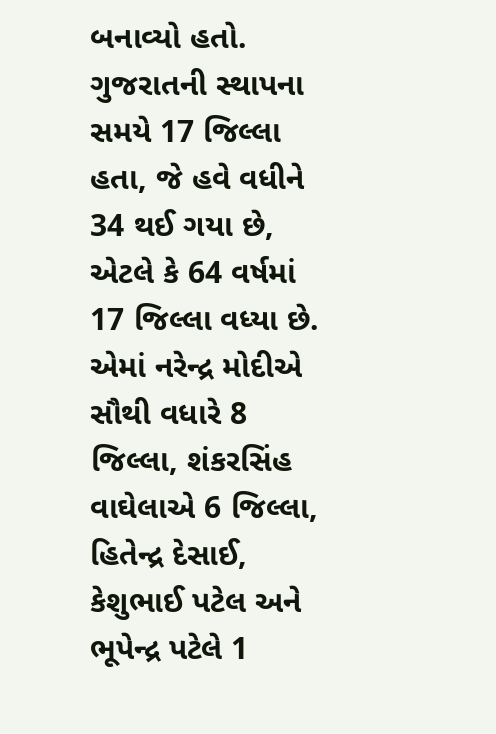બનાવ્યો હતો. ગુજરાતની સ્થાપના સમયે 17 જિલ્લા હતા, જે હવે વધીને 34 થઈ ગયા છે, એટલે કે 64 વર્ષમાં 17 જિલ્લા વધ્યા છે. એમાં નરેન્દ્ર મોદીએ સૌથી વધારે 8 જિલ્લા, શંકરસિંહ વાઘેલાએ 6 જિલ્લા, હિતેન્દ્ર દેસાઈ, કેશુભાઈ પટેલ અને ભૂપેન્દ્ર પટેલે 1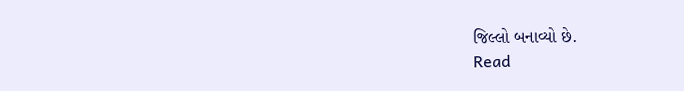જિલ્લો બનાવ્યો છે.
Read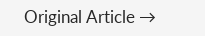Original Article →